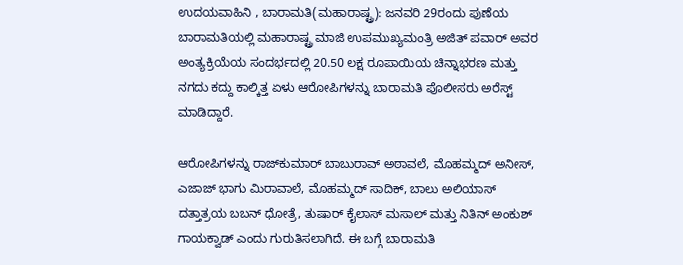ಉದಯವಾಹಿನಿ , ಬಾರಾಮತಿ(ಮಹಾರಾಷ್ಟ್ರ): ಜನವರಿ 29ರಂದು ಪುಣೆಯ ಬಾರಾಮತಿಯಲ್ಲಿ ಮಹಾರಾಷ್ಟ್ರ ಮಾಜಿ ಉಪಮುಖ್ಯಮಂತ್ರಿ ಅಜಿತ್ ಪವಾರ್ ಅವರ ಅಂತ್ಯಕ್ರಿಯೆಯ ಸಂದರ್ಭದಲ್ಲಿ 20.50 ಲಕ್ಷ ರೂಪಾಯಿಯ ಚಿನ್ನಾಭರಣ ಮತ್ತು ನಗದು ಕದ್ದು ಕಾಲ್ಕಿತ್ತ ಏಳು ಆರೋಪಿಗಳನ್ನು ಬಾರಾಮತಿ ಪೊಲೀಸರು ಅರೆಸ್ಟ್ ಮಾಡಿದ್ದಾರೆ.

ಆರೋಪಿಗಳನ್ನು ರಾಜ್‌ಕುಮಾರ್ ಬಾಬುರಾವ್ ಅಠಾವಲೆ, ಮೊಹಮ್ಮದ್ ಅನೀಸ್, ಎಜಾಜ್ ಭಾಗು ಮಿರಾವಾಲೆ, ಮೊಹಮ್ಮದ್ ಸಾದಿಕ್, ಬಾಲು ಅಲಿಯಾಸ್ ದತ್ತಾತ್ರಯ ಬಬನ್ ಧೋತ್ರೆ, ತುಷಾರ್ ಕೈಲಾಸ್ ಮಸಾಲ್ ಮತ್ತು ನಿತಿನ್ ಅಂಕುಶ್ ಗಾಯಕ್ವಾಡ್ ಎಂದು ಗುರುತಿಸಲಾಗಿದೆ. ಈ ಬಗ್ಗೆ ಬಾರಾಮತಿ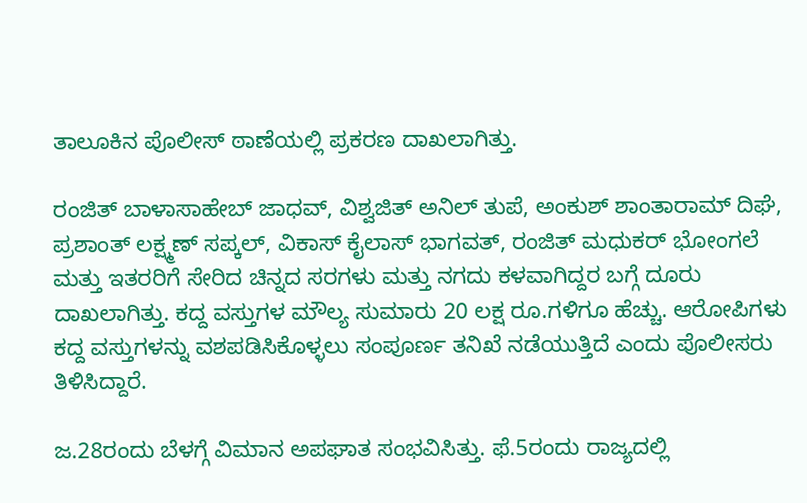ತಾಲೂಕಿನ ಪೊಲೀಸ್ ಠಾಣೆಯಲ್ಲಿ ಪ್ರಕರಣ ದಾಖಲಾಗಿತ್ತು.

ರಂಜಿತ್ ಬಾಳಾಸಾಹೇಬ್ ಜಾಧವ್, ವಿಶ್ವಜಿತ್ ಅನಿಲ್ ತುಪೆ, ಅಂಕುಶ್ ಶಾಂತಾರಾಮ್ ದಿಘೆ, ಪ್ರಶಾಂತ್ ಲಕ್ಷ್ಮಣ್ ಸಪ್ಕಲ್, ವಿಕಾಸ್ ಕೈಲಾಸ್ ಭಾಗವತ್, ರಂಜಿತ್ ಮಧುಕರ್ ಭೋಂಗಲೆ ಮತ್ತು ಇತರರಿಗೆ ಸೇರಿದ ಚಿನ್ನದ ಸರಗಳು ಮತ್ತು ನಗದು ಕಳವಾಗಿದ್ದರ ಬಗ್ಗೆ ದೂರು ದಾಖಲಾಗಿತ್ತು. ಕದ್ದ ವಸ್ತುಗಳ ಮೌಲ್ಯ ಸುಮಾರು 20 ಲಕ್ಷ ರೂ.ಗಳಿಗೂ ಹೆಚ್ಚು. ಆರೋಪಿಗಳು ಕದ್ದ ವಸ್ತುಗಳನ್ನು ವಶಪಡಿಸಿಕೊಳ್ಳಲು ಸಂಪೂರ್ಣ ತನಿಖೆ ನಡೆಯುತ್ತಿದೆ ಎಂದು ಪೊಲೀಸರು ತಿಳಿಸಿದ್ದಾರೆ.

ಜ.28ರಂದು ಬೆಳಗ್ಗೆ ವಿಮಾನ ಅಪಘಾತ ಸಂಭವಿಸಿತ್ತು. ಫೆ.5ರಂದು ರಾಜ್ಯದಲ್ಲಿ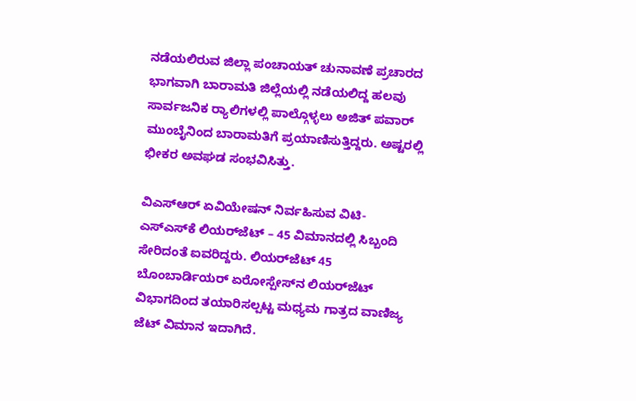ನಡೆಯಲಿರುವ ಜಿಲ್ಲಾ ಪಂಚಾಯತ್ ಚುನಾವಣೆ ಪ್ರಚಾರದ ಭಾಗವಾಗಿ ಬಾರಾಮತಿ ಜಿಲ್ಲೆಯಲ್ಲಿ ನಡೆಯಲಿದ್ದ ಹಲವು ಸಾರ್ವಜನಿಕ ರ‍್ಯಾಲಿಗಳಲ್ಲಿ ಪಾಲ್ಗೊಳ್ಳಲು ಅಜಿತ್ ಪವಾರ್ ಮುಂಬೈನಿಂದ ಬಾರಾಮತಿಗೆ ಪ್ರಯಾಣಿಸುತ್ತಿದ್ದರು. ಅಷ್ಟರಲ್ಲಿ ಭೀಕರ ಅವಘಡ ಸಂಭವಿಸಿತ್ತು.

ವಿಎಸ್ಆರ್ ಏವಿಯೇಷನ್ ನಿರ್ವಹಿಸುವ ವಿಟಿ-ಎಸ್‌ಎಸ್‌ಕೆ ಲಿಯರ್‌ಜೆಟ್ – 45 ವಿಮಾನದಲ್ಲಿ ಸಿಬ್ಬಂದಿ ಸೇರಿದಂತೆ ಐವರಿದ್ದರು. ಲಿಯರ್‌ಜೆಟ್ 45 ಬೊಂಬಾರ್ಡಿಯರ್ ಏರೋಸ್ಪೇಸ್‌ನ ಲಿಯರ್‌ಜೆಟ್ ವಿಭಾಗದಿಂದ ತಯಾರಿಸಲ್ಪಟ್ಟ ಮಧ್ಯಮ ಗಾತ್ರದ ವಾಣಿಜ್ಯ ಜೆಟ್ ವಿಮಾನ ಇದಾಗಿದೆ.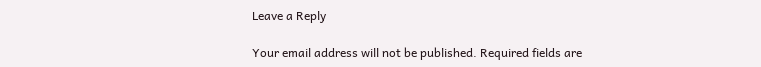Leave a Reply

Your email address will not be published. Required fields are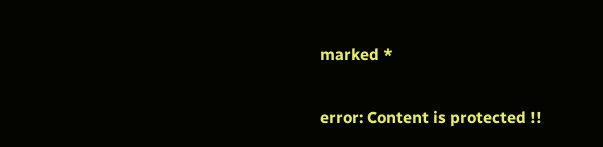marked *

error: Content is protected !!